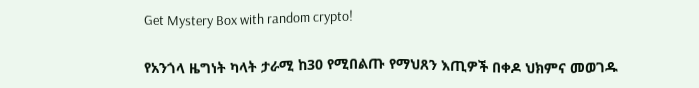Get Mystery Box with random crypto!

የአንጎላ ዜግነት ካላት ታራሚ ከ30 የሚበልጡ የማህጸን እጢዎች በቀዶ ህክምና መወገዱ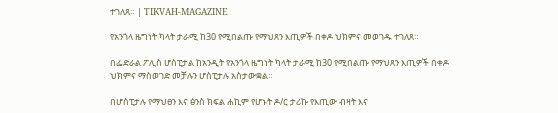ተገለጸ። | TIKVAH-MAGAZINE

የአንጎላ ዜግነት ካላት ታራሚ ከ30 የሚበልጡ የማህጸን እጢዎች በቀዶ ህክምና መወገዱ ተገለጸ።

በፌድራል ፖሊስ ሆስፒታል ከአንዲት የአንጎላ ዜግነት ካላት ታራሚ ከ30 የሚበልጡ የማህጸን እጢዎች በቀዶ ህክምና ማስወገድ መቻሉን ሆስፒታሉ አስታውቋል።

በሆስፒታሉ የማህፀን እና ፅንስ ክፍል ሐኪም የሆኑት ዶ/ር ታሪኩ የእጢው ብዛት እና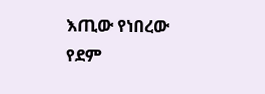እጢው የነበረው የደም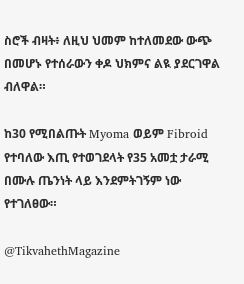ስሮች ብዛት፥ ለዚህ ህመም ከተለመደው ውጭ በመሆኑ የተሰራውን ቀዶ ህክምና ልዪ ያደርገዋል ብለዋል።

ከ30 የሚበልጡት Myoma ወይም Fibroid የተባለው እጢ የተወገደላት የ35 አመቷ ታራሚ በሙሉ ጤንነት ላይ እንደምትገኝም ነው የተገለፀው።

@TikvahethMagazine